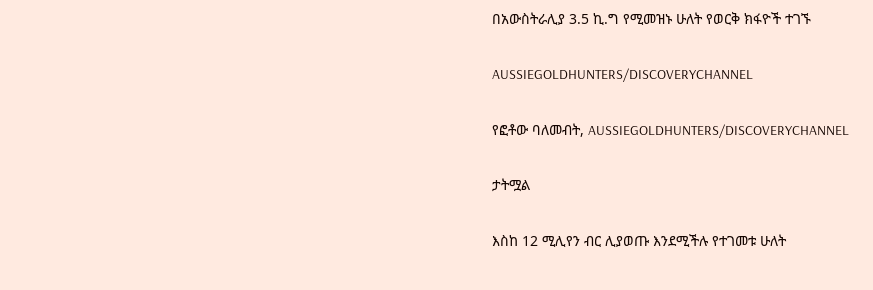በአውስትራሊያ 3.5 ኪ.ግ የሚመዝኑ ሁለት የወርቅ ክፋዮች ተገኙ

AUSSIEGOLDHUNTERS/DISCOVERYCHANNEL

የፎቶው ባለመብት, AUSSIEGOLDHUNTERS/DISCOVERYCHANNEL

ታትሟል

እስከ 12 ሚሊየን ብር ሊያወጡ እንደሚችሉ የተገመቱ ሁለት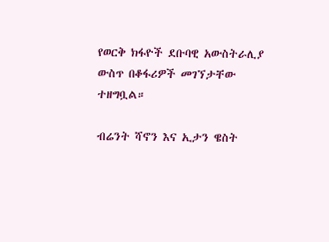የወርቅ ክፋዮች ደቡባዊ አውስትራሊያ ውስጥ በቆፋሪዎች መገኘታቸው ተዘግቧል።

ብሬንት ሻኖን እና ኢታን ዌስት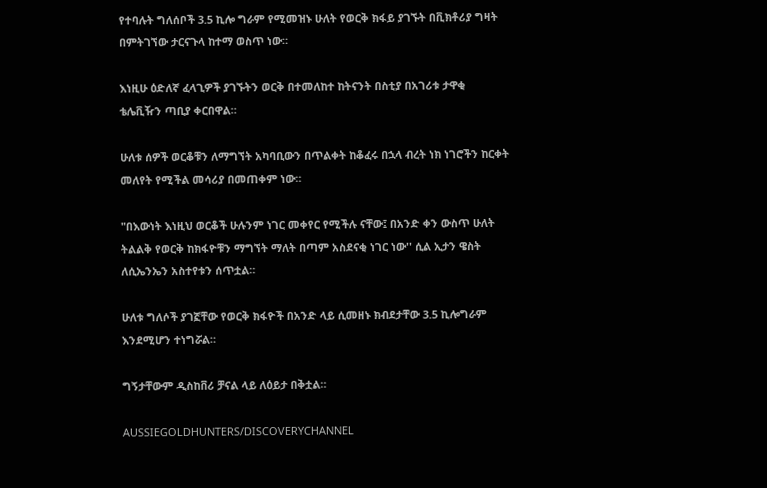የተባሉት ግለሰቦች 3.5 ኪሎ ግራም የሚመዝኑ ሁለት የወርቅ ክፋይ ያገኙት በቪክቶሪያ ግዛት በምትገኘው ታርናጉላ ከተማ ወስጥ ነው።

እነዚሁ ዕድለኛ ፈላጊዎች ያገኙትን ወርቅ በተመለከተ ከትናንት በስቲያ በአገሪቱ ታዋቂ ቴሌቪዥን ጣቢያ ቀርበዋል።

ሁለቱ ሰዎች ወርቆቹን ለማግኘት አካባቢውን በጥልቀት ከቆፈሩ በኋላ ብረት ነክ ነገሮችን ከርቀት መለየት የሚችል መሳሪያ በመጠቀም ነው።

"በእውነት እነዚህ ወርቆች ሁሉንም ነገር መቀየር የሚችሉ ናቸው፤ በአንድ ቀን ውስጥ ሁለት ትልልቅ የወርቅ ከክፋዮቹን ማግኘት ማለት በጣም አስደናቂ ነገር ነው'' ሲል ኢታን ዌስት ለሲኤንኤን አስተየቱን ሰጥቷል።

ሁለቱ ግለሶች ያገኟቸው የወርቅ ክፋዮች በአንድ ላይ ሲመዘኑ ክብደታቸው 3.5 ኪሎግራም እንደሚሆን ተነግሯል።

ግኝታቸውም ዲስከቨሪ ቻናል ላይ ለዕይታ በቅቷል።

AUSSIEGOLDHUNTERS/DISCOVERYCHANNEL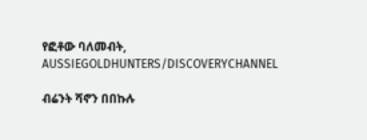የፎቶው ባለመብት, AUSSIEGOLDHUNTERS/DISCOVERYCHANNEL

ብሬንት ሻኖን በበኩሉ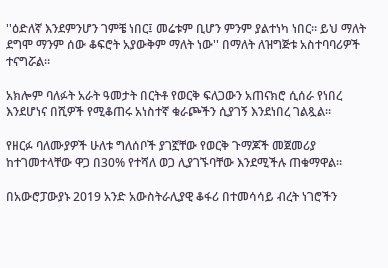''ዕድለኛ እንደምንሆን ገምቼ ነበር፤ መሬቱም ቢሆን ምንም ያልተነካ ነበር። ይህ ማለት ደግሞ ማንም ሰው ቆፍሮት አያውቅም ማለት ነው'' በማለት ለዝግጅቱ አስተባባሪዎች ተናግሯል።

አክሎም ባለፉት አራት ዓመታት በርትቶ የወርቅ ፍለጋውን አጠናክሮ ሲሰራ የነበረ እንደሆነና በሺዎች የሚቆጠሩ አነስተኛ ቁራጮችን ሲያገኝ እንደነበረ ገልጿል።

የዘርፉ ባለሙያዎች ሁለቱ ግለሰቦች ያገኟቸው የወርቅ ጉማጆች መጀመሪያ ከተገመተላቸው ዋጋ በ30% የተሻለ ወጋ ሊያገኙባቸው እንደሚችሉ ጠቁማዋል።

በአውሮፓውያኑ 2019 አንድ አውስትራሊያዊ ቆፋሪ በተመሳሳይ ብረት ነገሮችን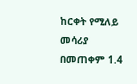ከርቀት የሚለይ መሳሪያ በመጠቀም 1.4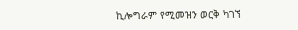ኪሎግራም የሚመዝን ወርቅ ካገኘ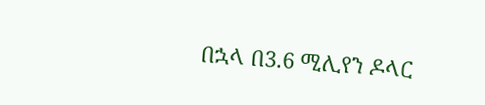በኋላ በ3.6 ሚሊየን ዶላር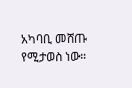አካባቢ መሸጡ የሚታወስ ነው።